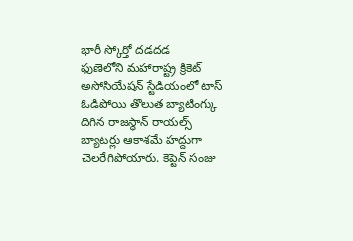భారీ స్కోర్తో దడదడ
ఫుణెలోని మహారాష్ట్ర క్రికెట్ అసోసియేషన్ స్టేడియంలో టాస్ ఓడిపోయి తొలుత బ్యాటింగ్కు దిగిన రాజస్థాన్ రాయల్స్ బ్యాటర్లు ఆకాశమే హద్దుగా చెలరేగిపోయారు. కెప్టెన్ సంజు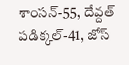శాంసన్-55, దేవ్దత్ పడిక్కల్-41, జోస్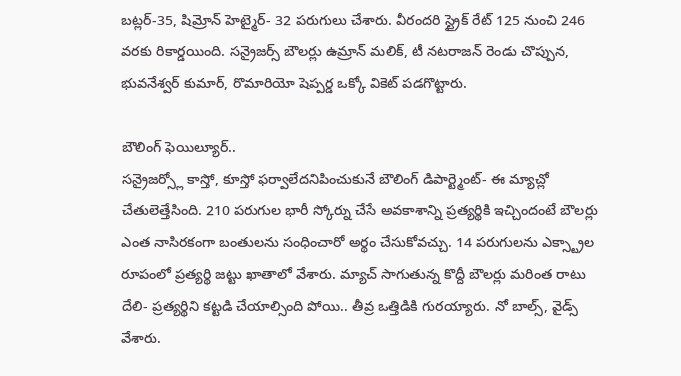బట్లర్-35, షిమ్రోన్ హెట్మైర్- 32 పరుగులు చేశారు. వీరందరి స్ట్రైక్ రేట్ 125 నుంచి 246 వరకు రికార్డయింది. సన్రైజర్స్ బౌలర్లు ఉమ్రాన్ మలిక్, టీ నటరాజన్ రెండు చొప్పున, భువనేశ్వర్ కుమార్, రొమారియో షెప్పర్డ ఒక్కో వికెట్ పడగొట్టారు.

బౌలింగ్ ఫెయిల్యూర్..
సన్రైజర్స్లో కాస్తో, కూస్తో ఫర్వాలేదనిపించుకునే బౌలింగ్ డిపార్ట్మెంట్- ఈ మ్యాచ్లో చేతులెత్తేసింది. 210 పరుగుల భారీ స్కోర్ను చేసే అవకాశాన్ని ప్రత్యర్థికి ఇచ్చిందంటే బౌలర్లు ఎంత నాసిరకంగా బంతులను సంధించారో అర్థం చేసుకోవచ్చు. 14 పరుగులను ఎక్స్ట్రాల రూపంలో ప్రత్యర్థి జట్టు ఖాతాలో వేశారు. మ్యాచ్ సాగుతున్న కొద్దీ బౌలర్లు మరింత రాటు దేలి- ప్రత్యర్థిని కట్టడి చేయాల్సింది పోయి.. తీవ్ర ఒత్తిడికి గురయ్యారు. నో బాల్స్, వైడ్స్ వేశారు.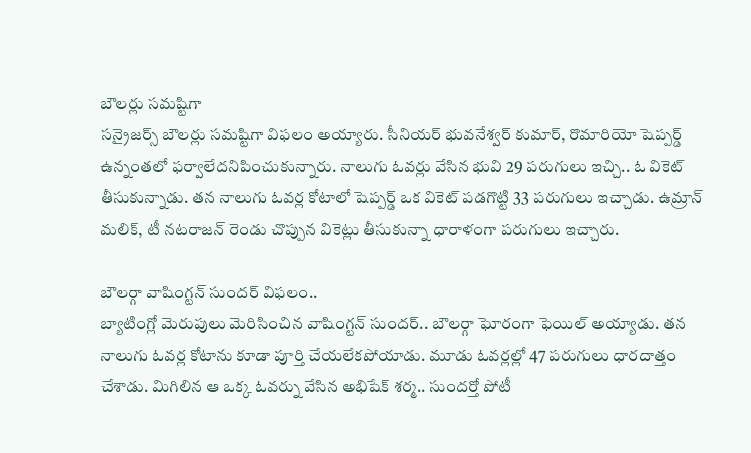బౌలర్లు సమష్టిగా
సన్రైజర్స్ బౌలర్లు సమష్టిగా విఫలం అయ్యారు. సీనియర్ భువనేశ్వర్ కుమార్, రొమారియో షెప్పర్డ్ ఉన్నంతలో ఫర్వాలేదనిపించుకున్నారు. నాలుగు ఓవర్లు వేసిన భువి 29 పరుగులు ఇచ్చి.. ఓ వికెట్ తీసుకున్నాడు. తన నాలుగు ఓవర్ల కోటాలో షెప్పర్డ్ ఒక వికెట్ పడగొట్టి 33 పరుగులు ఇచ్చాడు. ఉమ్రాన్ మలిక్, టీ నటరాజన్ రెండు చొప్పున వికెట్లు తీసుకున్నా ధారాళంగా పరుగులు ఇచ్చారు.

బౌలర్గా వాషింగ్టన్ సుందర్ విఫలం..
బ్యాటింగ్లో మెరుపులు మెరిసించిన వాషింగ్టన్ సుందర్.. బౌలర్గా ఘోరంగా ఫెయిల్ అయ్యాడు. తన నాలుగు ఓవర్ల కోటాను కూడా పూర్తి చేయలేకపోయాడు. మూడు ఓవర్లల్లో 47 పరుగులు ధారదాత్తం చేశాడు. మిగిలిన ఆ ఒక్క ఓవర్ను వేసిన అభిషేక్ శర్మ.. సుందర్తో పోటీ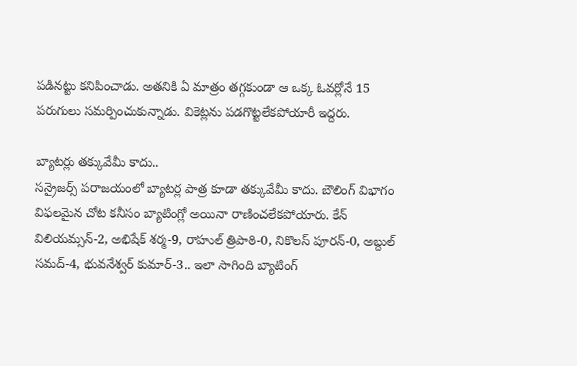పడినట్టు కనిపించాడు. అతనికి ఏ మాత్రం తగ్గకుండా ఆ ఒక్క ఓవర్లోనే 15 పరుగులు సమర్పించుకున్నాడు. వికెట్లను పడగొట్టలేకపోయారీ ఇద్దరు.

బ్యాటర్లు తక్కువేమీ కాదు..
సన్రైజర్స్ పరాజయంలో బ్యాటర్ల పాత్ర కూడా తక్కువేమీ కాదు. బౌలింగ్ విభాగం విఫలమైన చోట కనీసం బ్యాటింగ్లో అయినా రాణించలేకపోయారు. కేన్ విలియమ్సన్-2, అభిషేక్ శర్మ-9, రాహుల్ త్రిపాఠి-0, నికొలస్ పూరన్-0, అబ్దుల్ సమద్-4, భువనేశ్వర్ కుమార్-3.. ఇలా సాగింది బ్యాటింగ్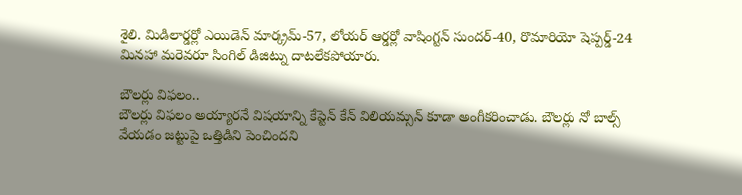శైలి. మిడిలార్డర్లో ఎయిడెన్ మార్క్రమ్-57, లోయర్ ఆర్డర్లో వాషింగ్టన్ సుందర్-40, రొమారియో షెప్పర్డ్-24 మినహా మరెవరూ సింగిల్ డిజిట్ను దాటలేకపోయారు.

బౌలర్లు విఫలం..
బౌలర్లు విఫలం అయ్యారనే విషయాన్ని కేప్టెన్ కేన్ విలియమ్సన్ కూడా అంగీకరించాడు. బౌలర్లు నో బాల్స్ వేయడం జట్టుపై ఒత్తిడిని పెంచిందని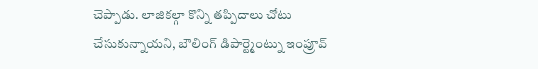చెప్పాడు. లాజికల్గా కొన్ని తప్పిదాలు చోటు చేసుకున్నాయని, బౌలింగ్ డిపార్ట్మెంట్ను ఇంప్రూవ్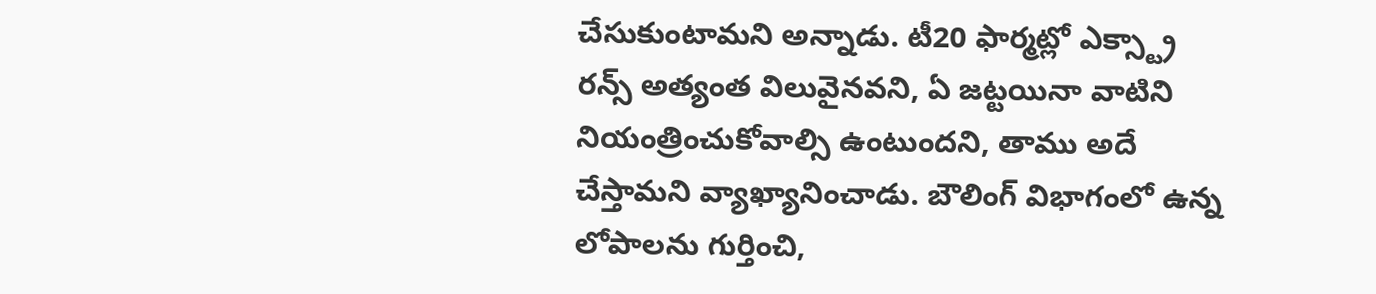చేసుకుంటామని అన్నాడు. టీ20 ఫార్మట్లో ఎక్స్ట్రా రన్స్ అత్యంత విలువైనవని, ఏ జట్టయినా వాటిని నియంత్రించుకోవాల్సి ఉంటుందని, తాము అదే చేస్తామని వ్యాఖ్యానించాడు. బౌలింగ్ విభాగంలో ఉన్న లోపాలను గుర్తించి,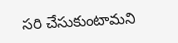సరి చేసుకుంటామని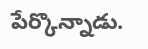పేర్కొన్నాడు.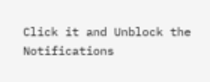Click it and Unblock the Notifications